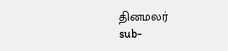தினமலர்
sub-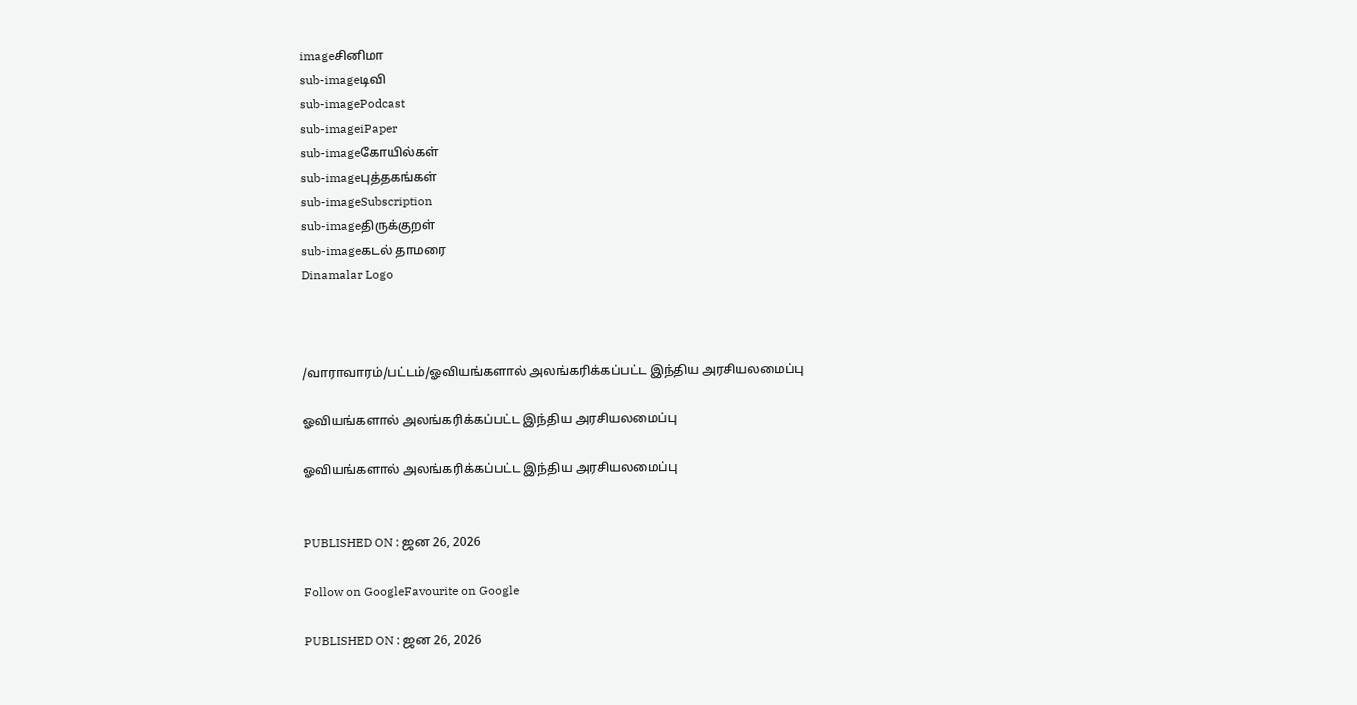imageசினிமா
sub-imageடிவி
sub-imagePodcast
sub-imageiPaper
sub-imageகோயில்கள்
sub-imageபுத்தகங்கள்
sub-imageSubscription
sub-imageதிருக்குறள்
sub-imageகடல் தாமரை
Dinamalar Logo



/வாராவாரம்/பட்டம்/ஓவியங்களால் அலங்கரிக்கப்பட்ட இந்திய அரசியலமைப்பு

ஓவியங்களால் அலங்கரிக்கப்பட்ட இந்திய அரசியலமைப்பு

ஓவியங்களால் அலங்கரிக்கப்பட்ட இந்திய அரசியலமைப்பு


PUBLISHED ON : ஜன 26, 2026

Follow on GoogleFavourite on Google

PUBLISHED ON : ஜன 26, 2026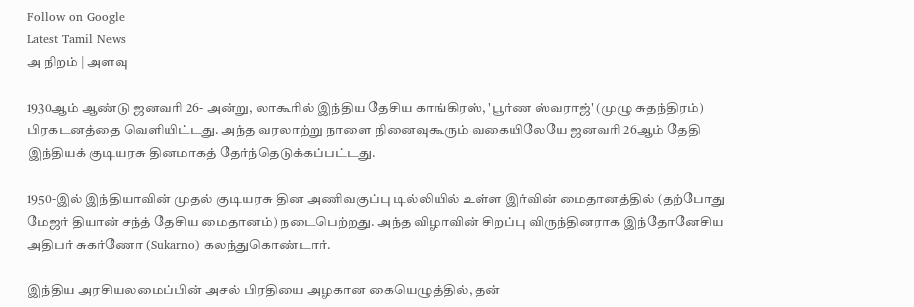Follow on Google
Latest Tamil News
அ நிறம் | அளவு

1930ஆம் ஆண்டு ஜனவரி 26- அன்று, லாகூரில் இந்திய தேசிய காங்கிரஸ், 'பூர்ண ஸ்வராஜ்' (முழு சுதந்திரம்) பிரகடனத்தை வெளியிட்டது. அந்த வரலாற்று நாளை நினைவுகூரும் வகையிலேயே ஜனவரி 26ஆம் தேதி இந்தியக் குடியரசு தினமாகத் தேர்ந்தெடுக்கப்பட்டது.

1950-இல் இந்தியாவின் முதல் குடியரசு தின அணிவகுப்பு டில்லியில் உள்ள இர்வின் மைதானத்தில் (தற்போது மேஜர் தியான் சந்த் தேசிய மைதானம்) நடைபெற்றது. அந்த விழாவின் சிறப்பு விருந்தினராக இந்தோனேசிய அதிபர் சுகர்ணோ (Sukarno) கலந்துகொண்டார்.

இந்திய அரசியலமைப்பின் அசல் பிரதியை அழகான கையெழுத்தில், தன்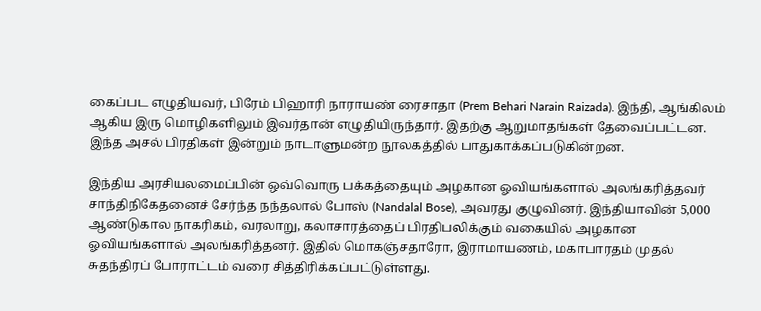கைப்பட எழுதியவர், பிரேம் பிஹாரி நாராயண் ரைசாதா (Prem Behari Narain Raizada). இந்தி, ஆங்கிலம் ஆகிய இரு மொழிகளிலும் இவர்தான் எழுதியிருந்தார். இதற்கு ஆறுமாதங்கள் தேவைப்பட்டன. இந்த அசல் பிரதிகள் இன்றும் நாடாளுமன்ற நூலகத்தில் பாதுகாக்கப்படுகின்றன.

இந்திய அரசியலமைப்பின் ஒவ்வொரு பக்கத்தையும் அழகான ஓவியங்களால் அலங்கரித்தவர் சாந்திநிகேதனைச் சேர்ந்த நந்தலால் போஸ் (Nandalal Bose), அவரது குழுவினர். இந்தியாவின் 5,000 ஆண்டுகால நாகரிகம், வரலாறு, கலாசாரத்தைப் பிரதிபலிக்கும் வகையில் அழகான ஓவியங்களால் அலங்கரித்தனர். இதில் மொகஞ்சதாரோ, இராமாயணம், மகாபாரதம் முதல் சுதந்திரப் போராட்டம் வரை சித்திரிக்கப்பட்டுள்ளது.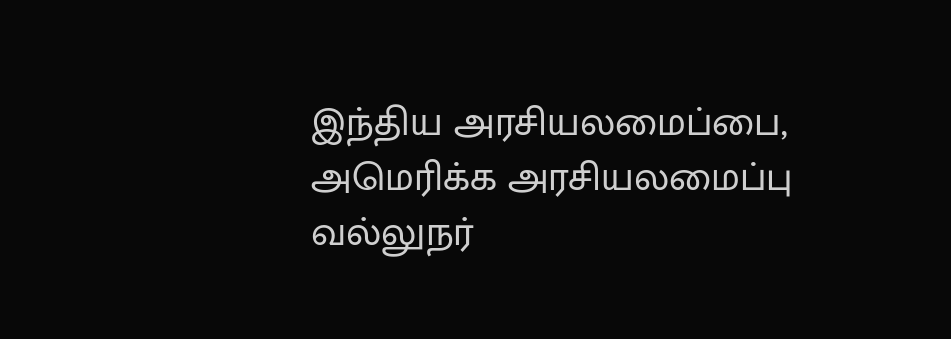இந்திய அரசியலமைப்பை, அமெரிக்க அரசியலமைப்பு வல்லுநர்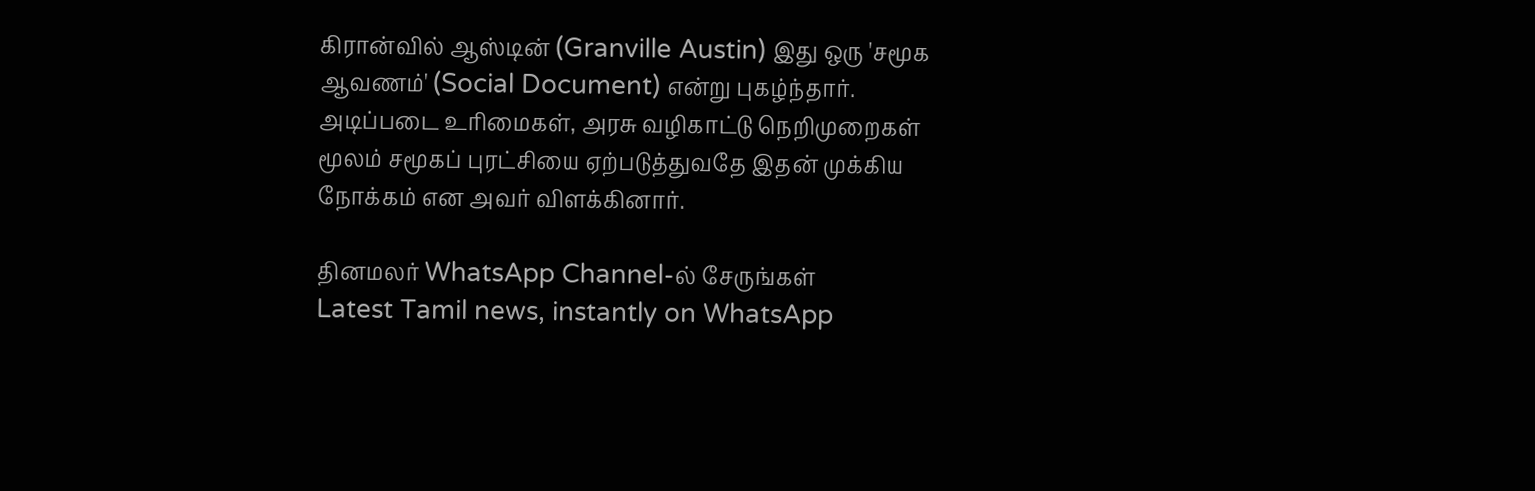கிரான்வில் ஆஸ்டின் (Granville Austin) இது ஒரு 'சமூக ஆவணம்' (Social Document) என்று புகழ்ந்தார். அடிப்படை உரிமைகள், அரசு வழிகாட்டு நெறிமுறைகள் மூலம் சமூகப் புரட்சியை ஏற்படுத்துவதே இதன் முக்கிய நோக்கம் என அவர் விளக்கினார்.

தினமலர் WhatsApp Channel-ல் சேருங்கள்
Latest Tamil news, instantly on WhatsApp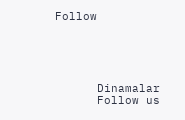Follow





      Dinamalar
      Follow us